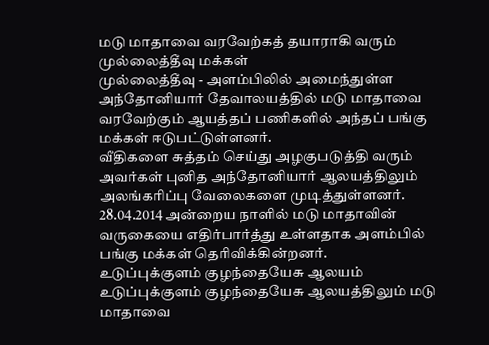மடு மாதாவை வரவேற்கத் தயாராகி வரும் முல்லைத்தீவு மக்கள்
முல்லைத்தீவு - அளம்பிலில் அமைந்துள்ள அந்தோனியார் தேவாலயத்தில் மடு மாதாவை வரவேற்கும் ஆயத்தப் பணிகளில் அந்தப் பங்கு மக்கள் ஈடுபட்டுள்ளனர்.
வீதிகளை சுத்தம் செய்து அழகுபடுத்தி வரும் அவர்கள் புனித அந்தோனியார் ஆலயத்திலும் அலங்கரிப்பு வேலைகளை முடித்துள்ளனர்.
28.04.2014 அன்றைய நாளில் மடு மாதாவின் வருகையை எதிர்பார்த்து உள்ளதாக அளம்பில் பங்கு மக்கள் தெரிவிக்கின்றனர்.
உடுப்புக்குளம் குழந்தையேசு ஆலயம்
உடுப்புக்குளம் குழந்தையேசு ஆலயத்திலும் மடு மாதாவை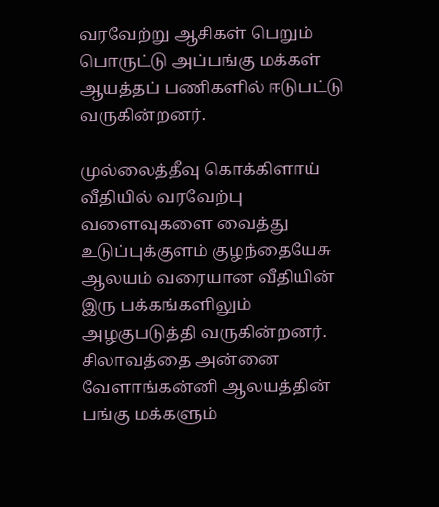வரவேற்று ஆசிகள் பெறும் பொருட்டு அப்பங்கு மக்கள் ஆயத்தப் பணிகளில் ஈடுபட்டு வருகின்றனர்.

முல்லைத்தீவு கொக்கிளாய் வீதியில் வரவேற்பு வளைவுகளை வைத்து உடுப்புக்குளம் குழந்தையேசு ஆலயம் வரையான வீதியின் இரு பக்கங்களிலும் அழகுபடுத்தி வருகின்றனர்.
சிலாவத்தை அன்னை வேளாங்கன்னி ஆலயத்தின் பங்கு மக்களும்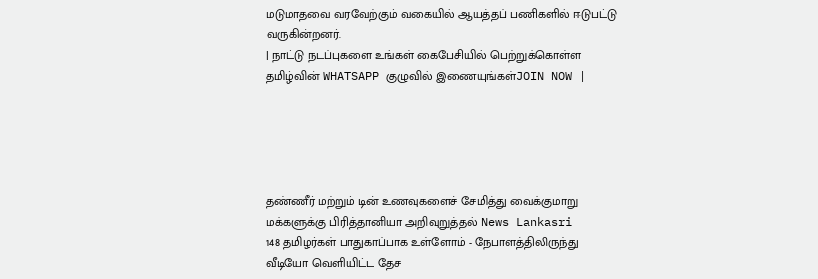மடுமாதவை வரவேற்கும் வகையில் ஆயத்தப் பணிகளில் ஈடுபட்டு வருகின்றனர்.
| நாட்டு நடப்புகளை உங்கள் கைபேசியில் பெற்றுக்கொள்ள தமிழ்வின் WHATSAPP குழுவில் இணையுங்கள்JOIN NOW |





தண்ணீர் மற்றும் டின் உணவுகளைச் சேமித்து வைக்குமாறு மக்களுக்கு பிரித்தானியா அறிவுறுத்தல் News Lankasri
148 தமிழர்கள் பாதுகாப்பாக உள்ளோம் - நேபாளத்திலிருந்து வீடியோ வெளியிட்ட தேச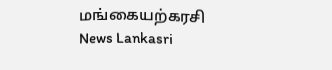மங்கையற்கரசி News Lankasri